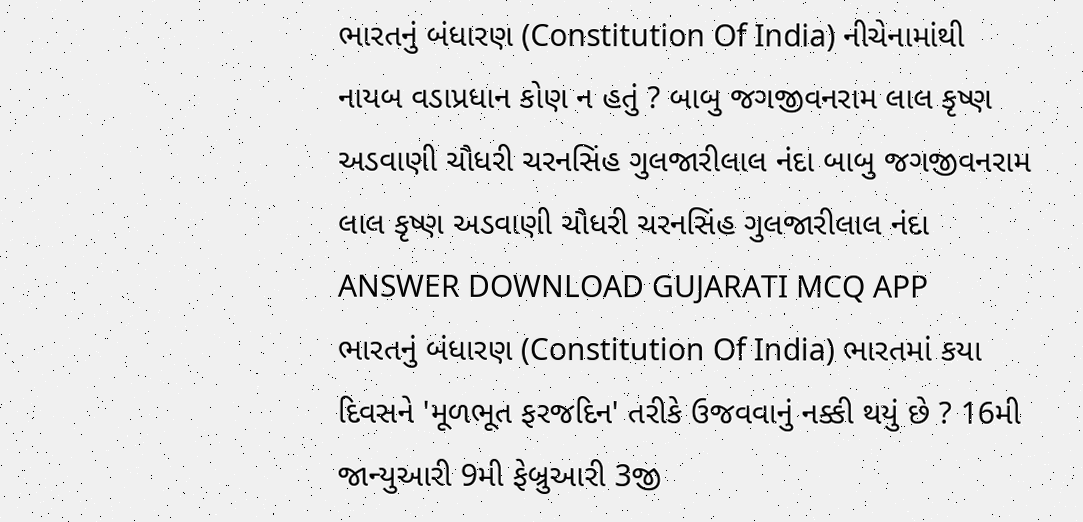ભારતનું બંધારણ (Constitution Of India) નીચેનામાંથી નાયબ વડાપ્રધાન કોણ ન હતું ? બાબુ જગજીવનરામ લાલ કૃષ્ણ અડવાણી ચૌધરી ચરનસિંહ ગુલજારીલાલ નંદા બાબુ જગજીવનરામ લાલ કૃષ્ણ અડવાણી ચૌધરી ચરનસિંહ ગુલજારીલાલ નંદા ANSWER DOWNLOAD GUJARATI MCQ APP
ભારતનું બંધારણ (Constitution Of India) ભારતમાં કયા દિવસને 'મૂળભૂત ફરજદિન' તરીકે ઉજવવાનું નક્કી થયું છે ? 16મી જાન્યુઆરી 9મી ફેબ્રુઆરી 3જી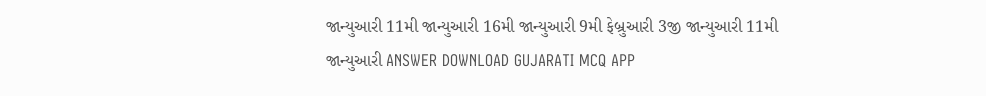જાન્યુઆરી 11મી જાન્યુઆરી 16મી જાન્યુઆરી 9મી ફેબ્રુઆરી 3જી જાન્યુઆરી 11મી જાન્યુઆરી ANSWER DOWNLOAD GUJARATI MCQ APP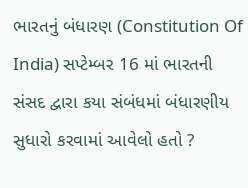ભારતનું બંધારણ (Constitution Of India) સપ્ટેમ્બર 16 માં ભારતની સંસદ દ્વારા કયા સંબંધમાં બંધારણીય સુધારો કરવામાં આવેલો હતો ?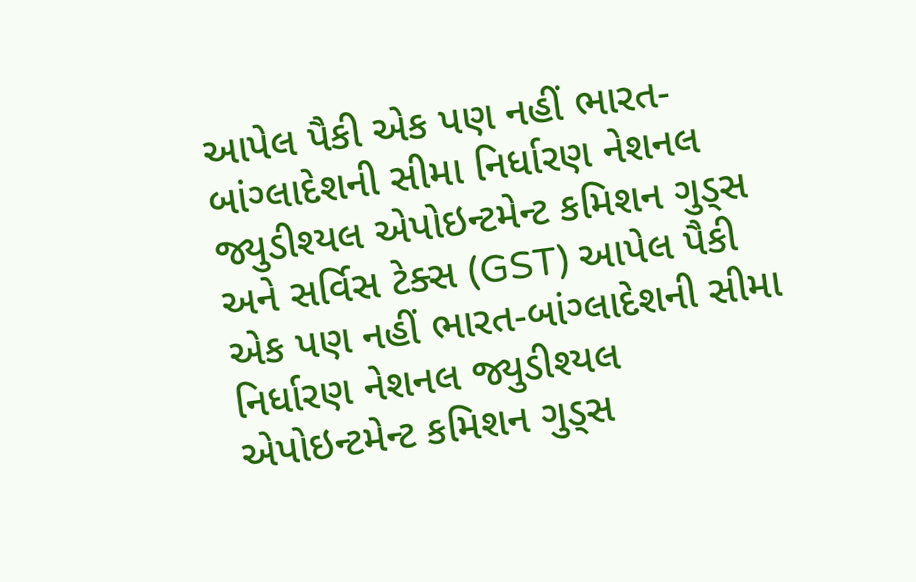આપેલ પૈકી એક પણ નહીં ભારત-બાંગ્લાદેશની સીમા નિર્ધારણ નેશનલ જ્યુડીશ્યલ એપોઇન્ટમેન્ટ કમિશન ગુડ્સ અને સર્વિસ ટેક્સ (GST) આપેલ પૈકી એક પણ નહીં ભારત-બાંગ્લાદેશની સીમા નિર્ધારણ નેશનલ જ્યુડીશ્યલ એપોઇન્ટમેન્ટ કમિશન ગુડ્સ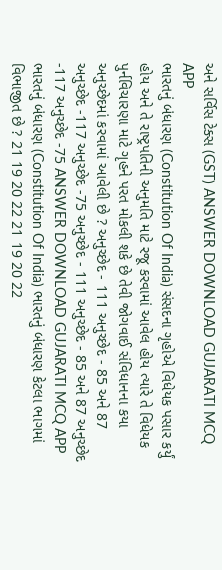અને સર્વિસ ટેક્સ (GST) ANSWER DOWNLOAD GUJARATI MCQ APP
ભારતનું બંધારણ (Constitution Of India) સંસદના ગૃહોએ વિધેયક પસાર કર્યું હોય અને તે રાષ્ટ્રપતિની અનુમતિ માટે રજૂ કરવામાં આવેલ હોય ત્યારે તે વિધેયક પુર્નવિચારણા માટે ગૃહને પરત મોકલી શકે છે તેવી જોગવાઈ સંવિધાનના કયા અનુચ્છેદમાં કરવામાં આવેલી છે ? અનુચ્છેદ - 111 અનુચ્છેદ - 85 અને 87 અનુચ્છેદ -117 અનુચ્છેદ -75 અનુચ્છેદ - 111 અનુચ્છેદ - 85 અને 87 અનુચ્છેદ -117 અનુચ્છેદ -75 ANSWER DOWNLOAD GUJARATI MCQ APP
ભારતનું બંધારણ (Constitution Of India) ભારતનું બંધારણ કેટલા ભાગમાં વિભાજીત છે ? 21 19 20 22 21 19 20 22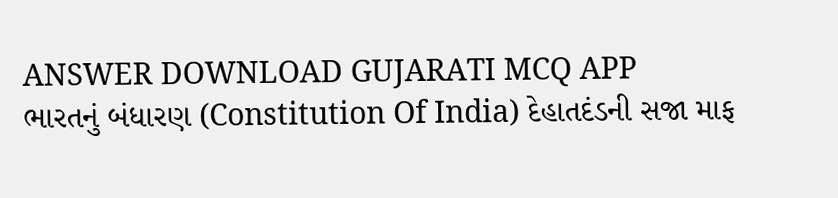ANSWER DOWNLOAD GUJARATI MCQ APP
ભારતનું બંધારણ (Constitution Of India) દેહાતદંડની સજા માફ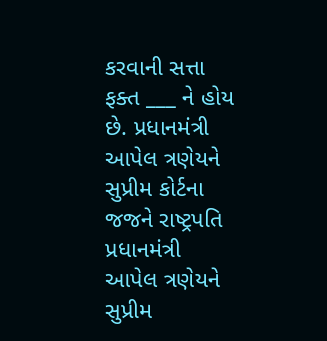કરવાની સત્તા ફક્ત ___ ને હોય છે. પ્રધાનમંત્રી આપેલ ત્રણેયને સુપ્રીમ કોર્ટના જજને રાષ્ટ્રપતિ પ્રધાનમંત્રી આપેલ ત્રણેયને સુપ્રીમ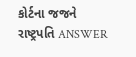કોર્ટના જજને રાષ્ટ્રપતિ ANSWER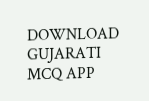DOWNLOAD GUJARATI MCQ APP